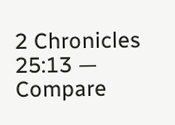2 Chronicles 25:13 — Compare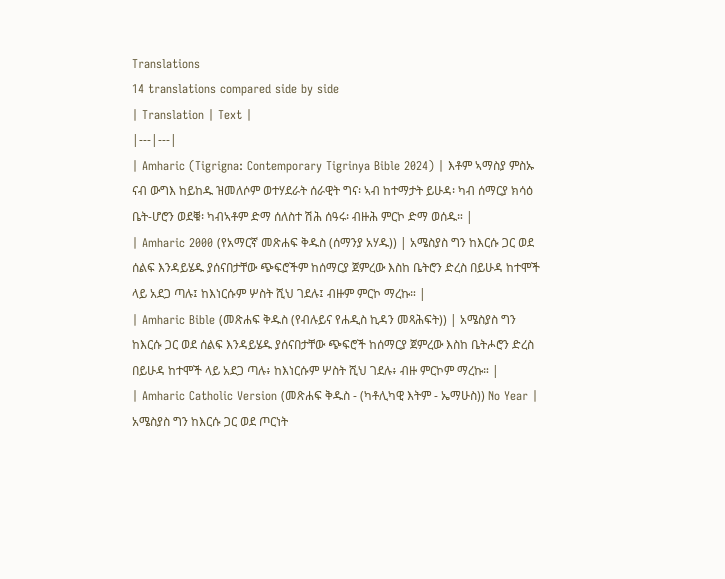Translations
14 translations compared side by side
| Translation | Text |
|---|---|
| Amharic (Tigrigna: Contemporary Tigrinya Bible 2024) | እቶም ኣማስያ ምስኡ ናብ ውግእ ከይከዱ ዝመለሶም ወተሃደራት ሰራዊት ግና፡ ኣብ ከተማታት ይሁዳ፡ ካብ ሰማርያ ክሳዕ ቤት-ሆሮን ወደቑ፡ ካብኣቶም ድማ ሰለስተ ሽሕ ሰዓሩ፡ ብዙሕ ምርኮ ድማ ወሰዱ። |
| Amharic 2000 (የአማርኛ መጽሐፍ ቅዱስ (ሰማንያ አሃዱ)) | አሜስያስ ግን ከእርሱ ጋር ወደ ሰልፍ እንዳይሄዱ ያሰናበታቸው ጭፍሮችም ከሰማርያ ጀምረው እስከ ቤትሮን ድረስ በይሁዳ ከተሞች ላይ አደጋ ጣሉ፤ ከእነርሱም ሦስት ሺህ ገደሉ፤ ብዙም ምርኮ ማረኩ። |
| Amharic Bible (መጽሐፍ ቅዱስ (የብሉይና የሐዲስ ኪዳን መጻሕፍት)) | አሜስያስ ግን ከእርሱ ጋር ወደ ሰልፍ እንዳይሄዱ ያሰናበታቸው ጭፍሮች ከሰማርያ ጀምረው እስከ ቤትሖሮን ድረስ በይሁዳ ከተሞች ላይ አደጋ ጣሉ፥ ከእነርሱም ሦስት ሺህ ገደሉ፥ ብዙ ምርኮም ማረኩ። |
| Amharic Catholic Version (መጽሐፍ ቅዱስ - (ካቶሊካዊ እትም - ኤማሁስ)) No Year | አሜስያስ ግን ከእርሱ ጋር ወደ ጦርነት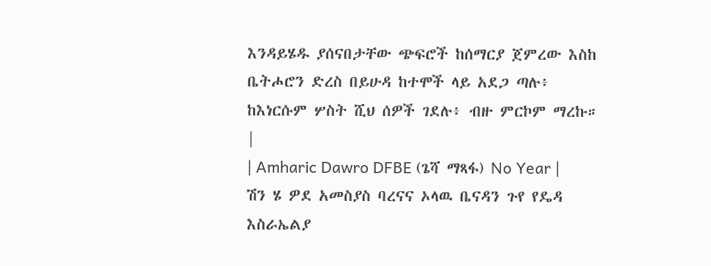እንዳይሄዱ ያሰናበታቸው ጭፍሮች ከሰማርያ ጀምረው እስከ ቤትሖሮን ድረስ በይሁዳ ከተሞች ላይ አደጋ ጣሉ፥ ከእነርሱም ሦስት ሺህ ሰዎች ገደሉ፥ ብዙ ምርኮም ማረኩ። |
| Amharic Dawro DFBE (ጌሻ ማጻፋ) No Year | ሽን ሄ ዎደ አመስያስ ባረናና ኦላዉ ቤናዳን ጉየ የዴዳ እስራኤልያ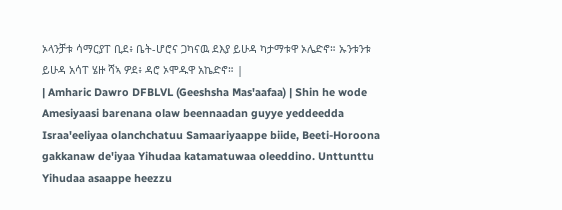ኦላንቻቱ ሳማርያፐ ቢደ፥ ቤት-ሆሮና ጋካናዉ ደእያ ይሁዳ ካታማቱዋ ኦሌድኖ። ኡንቱንቱ ይሁዳ አሳፐ ሄዙ ሻኣ ዎደ፥ ዳሮ ኦሞዱዋ አኬድኖ። |
| Amharic Dawro DFBLVL (Geeshsha Mas'aafaa) | Shin he wode Amesiyaasi barenana olaw beennaadan guyye yeddeedda Israa'eeliyaa olanchchatuu Samaariyaappe biide, Beeti-Horoona gakkanaw de'iyaa Yihudaa katamatuwaa oleeddino. Unttunttu Yihudaa asaappe heezzu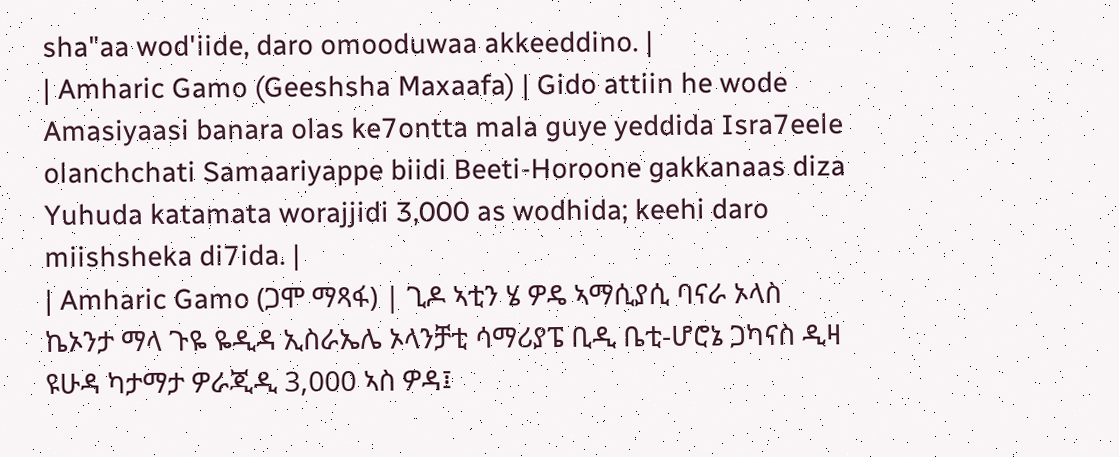sha"aa wod'iide, daro omooduwaa akkeeddino. |
| Amharic Gamo (Geeshsha Maxaafa) | Gido attiin he wode Amasiyaasi banara olas ke7ontta mala guye yeddida Isra7eele olanchchati Samaariyappe biidi Beeti-Horoone gakkanaas diza Yuhuda katamata worajjidi 3,000 as wodhida; keehi daro miishsheka di7ida. |
| Amharic Gamo (ጋሞ ማጻፋ) | ጊዶ ኣቲን ሄ ዎዴ ኣማሲያሲ ባናራ ኦላስ ኬኦንታ ማላ ጉዬ ዬዲዳ ኢስራኤሌ ኦላንቻቲ ሳማሪያፔ ቢዲ ቤቲ-ሆሮኔ ጋካናስ ዲዛ ዩሁዳ ካታማታ ዎራጂዲ 3,000 ኣስ ዎዳ፤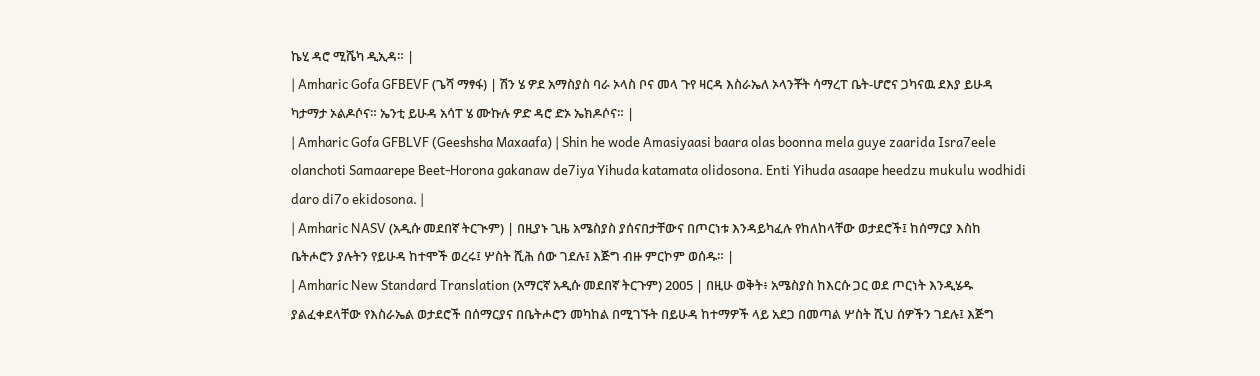ኬሂ ዳሮ ሚሼካ ዲኢዳ። |
| Amharic Gofa GFBEVF (ጌሻ ማፃፋ) | ሽን ሄ ዎደ አማስያስ ባራ ኦላስ ቦና መላ ጉየ ዛርዳ እስራኤለ ኦላንቾት ሳማረፐ ቤት-ሆሮና ጋካናዉ ደእያ ይሁዳ ካታማታ ኦልዶሶና። ኤንቲ ይሁዳ አሳፐ ሄ ሙኩሉ ዎድ ዳሮ ድኦ ኤክዶሶና። |
| Amharic Gofa GFBLVF (Geeshsha Maxaafa) | Shin he wode Amasiyaasi baara olas boonna mela guye zaarida Isra7eele olanchoti Samaarepe Beet-Horona gakanaw de7iya Yihuda katamata olidosona. Enti Yihuda asaape heedzu mukulu wodhidi daro di7o ekidosona. |
| Amharic NASV (አዲሱ መደበኛ ትርጒም) | በዚያኑ ጊዜ አሜስያስ ያሰናበታቸውና በጦርነቱ እንዳይካፈሉ የከለከላቸው ወታደሮች፤ ከሰማርያ እስከ ቤትሖሮን ያሉትን የይሁዳ ከተሞች ወረሩ፤ ሦስት ሺሕ ሰው ገደሉ፤ እጅግ ብዙ ምርኮም ወሰዱ። |
| Amharic New Standard Translation (አማርኛ አዲሱ መደበኛ ትርጉም) 2005 | በዚሁ ወቅት፥ አሜስያስ ከእርሱ ጋር ወደ ጦርነት እንዲሄዱ ያልፈቀደላቸው የእስራኤል ወታደሮች በሰማርያና በቤትሖሮን መካከል በሚገኙት በይሁዳ ከተማዎች ላይ አደጋ በመጣል ሦስት ሺህ ሰዎችን ገደሉ፤ እጅግ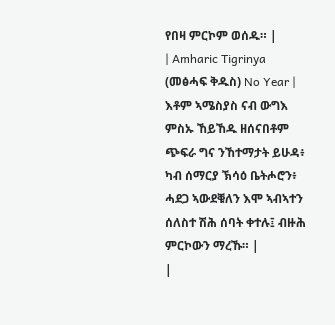የበዛ ምርኮም ወሰዱ። |
| Amharic Tigrinya (መፅሓፍ ቅዱስ) No Year | እቶም ኣሜስያስ ናብ ውግእ ምስኡ ኸይኸዱ ዘሰናበቶም ጭፍራ ግና ንኸተማታት ይሁዳ፥ ካብ ሰማርያ ኽሳዕ ቤትሖሮን፥ ሓደጋ ኣውደቑለን እሞ ኣብኣተን ሰለስተ ሽሕ ሰባት ቀተሉ፤ ብዙሕ ምርኮውን ማረኹ። |
|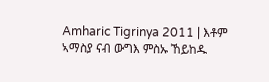Amharic Tigrinya 2011 | እቶም ኣማስያ ናብ ውግእ ምስኡ ኸይከዱ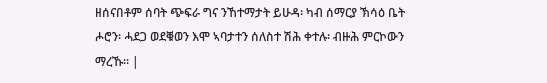ዘሰናበቶም ሰባት ጭፍራ ግና ንኸተማታት ይሁዳ፡ ካብ ሰማርያ ኽሳዕ ቤት ሖሮን፡ ሓደጋ ወደቑወን እሞ ኣባታተን ሰለስተ ሽሕ ቀተሉ፡ ብዙሕ ምርኮውን ማረኹ። |